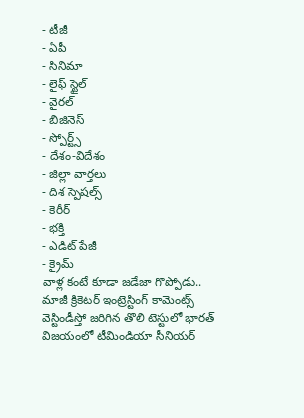- టీజీ
- ఏపీ
- సినిమా
- లైఫ్ స్టైల్
- వైరల్
- బిజినెస్
- స్పోర్ట్స్
- దేశం-విదేశం
- జిల్లా వార్తలు
- దిశ స్పెషల్స్
- కెరీర్
- భక్తి
- ఎడిట్ పేజీ
- క్రైమ్
వాళ్ల కంటే కూడా జడేజా గొప్పోడు.. మాజీ క్రికెటర్ ఇంట్రెస్టింగ్ కామెంట్స్
వెస్టిండీస్తో జరిగిన తొలి టెస్టులో భారత్ విజయంలో టీమిండియా సీనియర్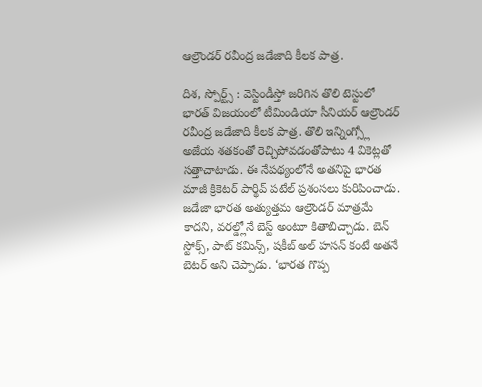ఆల్రౌండర్ రవీంద్ర జడేజాది కీలక పాత్ర.

దిశ, స్పోర్ట్స్ : వెస్టిండీస్తో జరిగిన తొలి టెస్టులో భారత్ విజయంలో టీమిండియా సీనియర్ ఆల్రౌండర్ రవీంద్ర జడేజాది కీలక పాత్ర. తొలి ఇన్నింగ్స్లో అజేయ శతకంతో రెచ్చిపోవడంతోపాటు 4 వికెట్లతో సత్తాచాటాడు. ఈ నేపథ్యంలోనే అతనిపై భారత మాజీ క్రికెటర్ పార్థివ్ పటేల్ ప్రశంసలు కురిపించాడు. జడేజా భారత అత్యుత్తమ ఆల్రౌండర్ మాత్రమే కాదని, వరల్డ్లోనే బెస్ట్ అంటూ కితాబిచ్చాడు. బెన్ స్టోక్స్, పాట్ కమిన్స్, షకీబ్ అల్ హసన్ కంటే అతనే బెటర్ అని చెప్పాడు. ‘భారత గొప్ప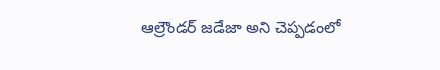ఆల్రౌండర్ జడేజా అని చెప్పడంలో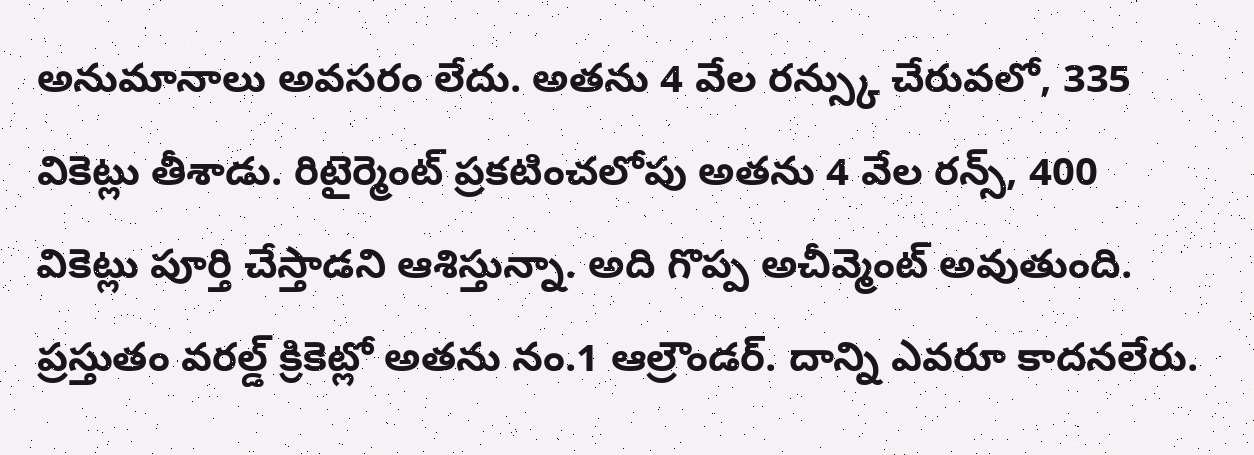అనుమానాలు అవసరం లేదు. అతను 4 వేల రన్స్కు చేరువలో, 335 వికెట్లు తీశాడు. రిటైర్మెంట్ ప్రకటించలోపు అతను 4 వేల రన్స్, 400 వికెట్లు పూర్తి చేస్తాడని ఆశిస్తున్నా. అది గొప్ప అచీవ్మెంట్ అవుతుంది. ప్రస్తుతం వరల్డ్ క్రికెట్లో అతను నం.1 ఆల్రౌండర్. దాన్ని ఎవరూ కాదనలేరు.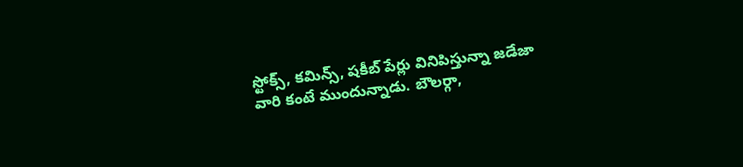స్టోక్స్, కమిన్స్, షకీబ్ పేర్లు వినిపిస్తున్నా జడేజా వారి కంటే ముందున్నాడు. బౌలర్గా,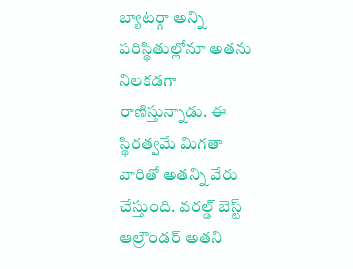బ్యాటర్గా అన్ని పరిస్థితుల్లోనూ అతను నిలకడగా రాణిస్తున్నాడు. ఈ స్థిరత్వమే మిగతా వారితో అతన్ని వేరు చేస్తుంది. వరల్డ్ బెస్ట్ ఆల్రౌండర్ అతని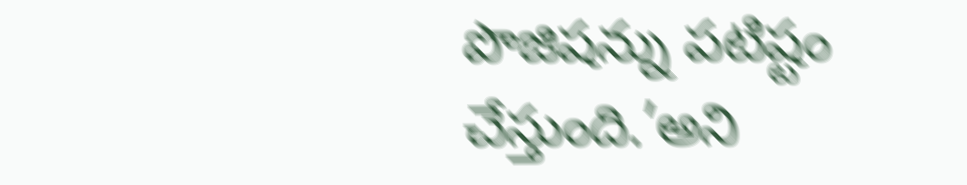పొజిషన్ను పటిష్టం చేస్తుంది.’అని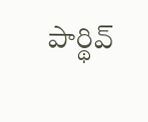పార్థివ్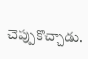చెప్పుకొచ్చాడు.